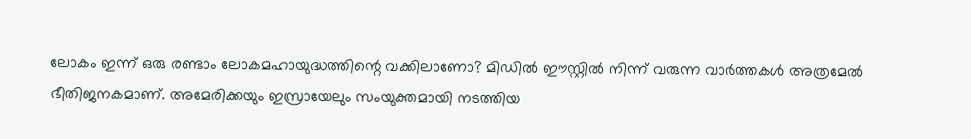ലോകം ഇന്ന് ഒരു രണ്ടാം ലോകമഹായുദ്ധത്തിന്റെ വക്കിലാണോ? മിഡിൽ ഈസ്റ്റിൽ നിന്ന് വരുന്ന വാർത്തകൾ അത്രമേൽ ഭീതിജനകമാണ്. അമേരിക്കയും ഇസ്രായേലും സംയുക്തമായി നടത്തിയ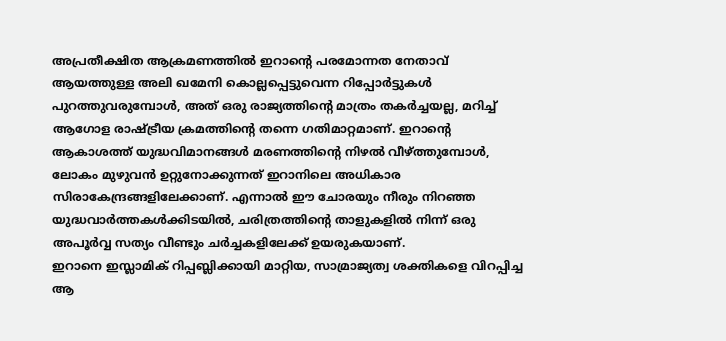അപ്രതീക്ഷിത ആക്രമണത്തിൽ ഇറാന്റെ പരമോന്നത നേതാവ് ആയത്തുള്ള അലി ഖമേനി കൊല്ലപ്പെട്ടുവെന്ന റിപ്പോർട്ടുകൾ പുറത്തുവരുമ്പോൾ, അത് ഒരു രാജ്യത്തിന്റെ മാത്രം തകർച്ചയല്ല, മറിച്ച് ആഗോള രാഷ്ട്രീയ ക്രമത്തിന്റെ തന്നെ ഗതിമാറ്റമാണ്. ഇറാന്റെ ആകാശത്ത് യുദ്ധവിമാനങ്ങൾ മരണത്തിന്റെ നിഴൽ വീഴ്ത്തുമ്പോൾ, ലോകം മുഴുവൻ ഉറ്റുനോക്കുന്നത് ഇറാനിലെ അധികാര സിരാകേന്ദ്രങ്ങളിലേക്കാണ്. എന്നാൽ ഈ ചോരയും നീരും നിറഞ്ഞ യുദ്ധവാർത്തകൾക്കിടയിൽ, ചരിത്രത്തിന്റെ താളുകളിൽ നിന്ന് ഒരു അപൂർവ്വ സത്യം വീണ്ടും ചർച്ചകളിലേക്ക് ഉയരുകയാണ്.
ഇറാനെ ഇസ്ലാമിക് റിപ്പബ്ലിക്കായി മാറ്റിയ, സാമ്രാജ്യത്വ ശക്തികളെ വിറപ്പിച്ച ആ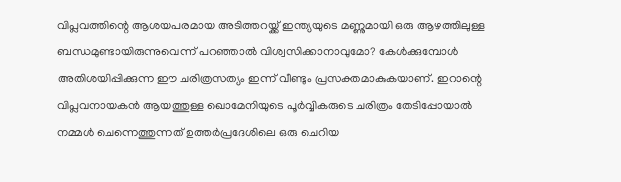വിപ്ലവത്തിന്റെ ആശയപരമായ അടിത്തറയ്ക്ക് ഇന്ത്യയുടെ മണ്ണുമായി ഒരു ആഴത്തിലുള്ള ബന്ധമുണ്ടായിരുന്നുവെന്ന് പറഞ്ഞാൽ വിശ്വസിക്കാനാവുമോ? കേൾക്കുമ്പോൾ അതിശയിപ്പിക്കുന്ന ഈ ചരിത്രസത്യം ഇന്ന് വീണ്ടും പ്രസക്തമാകുകയാണ്. ഇറാന്റെ വിപ്ലവനായകൻ ആയത്തുള്ള ഖൊമേനിയുടെ പൂർവ്വികരുടെ ചരിത്രം തേടിപ്പോയാൽ നമ്മൾ ചെന്നെത്തുന്നത് ഉത്തർപ്രദേശിലെ ഒരു ചെറിയ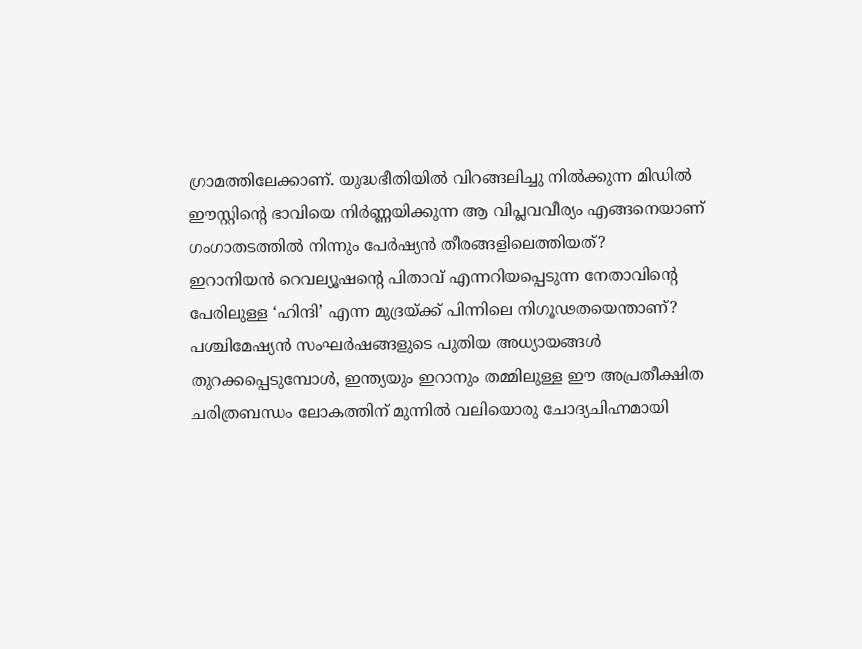ഗ്രാമത്തിലേക്കാണ്. യുദ്ധഭീതിയിൽ വിറങ്ങലിച്ചു നിൽക്കുന്ന മിഡിൽ ഈസ്റ്റിന്റെ ഭാവിയെ നിർണ്ണയിക്കുന്ന ആ വിപ്ലവവീര്യം എങ്ങനെയാണ് ഗംഗാതടത്തിൽ നിന്നും പേർഷ്യൻ തീരങ്ങളിലെത്തിയത്?
ഇറാനിയൻ റെവല്യൂഷന്റെ പിതാവ് എന്നറിയപ്പെടുന്ന നേതാവിന്റെ പേരിലുള്ള ‘ഹിന്ദി’ എന്ന മുദ്രയ്ക്ക് പിന്നിലെ നിഗൂഢതയെന്താണ്? പശ്ചിമേഷ്യൻ സംഘർഷങ്ങളുടെ പുതിയ അധ്യായങ്ങൾ തുറക്കപ്പെടുമ്പോൾ, ഇന്ത്യയും ഇറാനും തമ്മിലുള്ള ഈ അപ്രതീക്ഷിത ചരിത്രബന്ധം ലോകത്തിന് മുന്നിൽ വലിയൊരു ചോദ്യചിഹ്നമായി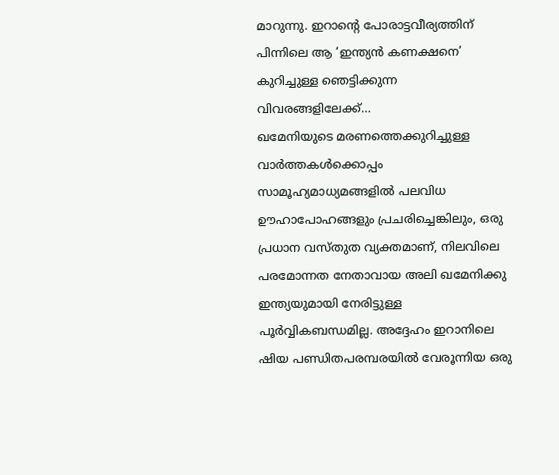മാറുന്നു. ഇറാന്റെ പോരാട്ടവീര്യത്തിന് പിന്നിലെ ആ ‘ഇന്ത്യൻ കണക്ഷനെ’ കുറിച്ചുള്ള ഞെട്ടിക്കുന്ന വിവരങ്ങളിലേക്ക്…
ഖമേനിയുടെ മരണത്തെക്കുറിച്ചുള്ള വാർത്തകൾക്കൊപ്പം സാമൂഹ്യമാധ്യമങ്ങളിൽ പലവിധ ഊഹാപോഹങ്ങളും പ്രചരിച്ചെങ്കിലും, ഒരു പ്രധാന വസ്തുത വ്യക്തമാണ്, നിലവിലെ പരമോന്നത നേതാവായ അലി ഖമേനിക്കു ഇന്ത്യയുമായി നേരിട്ടുള്ള പൂർവ്വികബന്ധമില്ല. അദ്ദേഹം ഇറാനിലെ ഷിയ പണ്ഡിതപരമ്പരയിൽ വേരൂന്നിയ ഒരു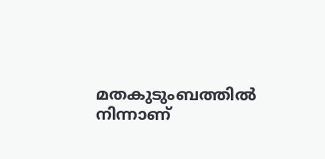മതകുടുംബത്തിൽ നിന്നാണ്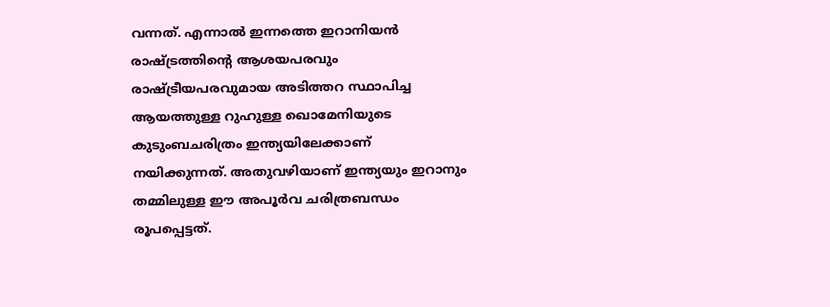വന്നത്. എന്നാൽ ഇന്നത്തെ ഇറാനിയൻ രാഷ്ട്രത്തിന്റെ ആശയപരവും രാഷ്ട്രീയപരവുമായ അടിത്തറ സ്ഥാപിച്ച ആയത്തുള്ള റുഹുള്ള ഖൊമേനിയുടെ കുടുംബചരിത്രം ഇന്ത്യയിലേക്കാണ് നയിക്കുന്നത്. അതുവഴിയാണ് ഇന്ത്യയും ഇറാനും തമ്മിലുള്ള ഈ അപൂർവ ചരിത്രബന്ധം രൂപപ്പെട്ടത്.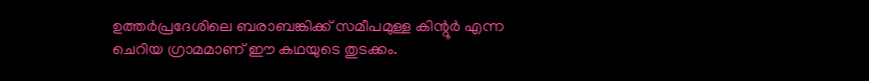ഉത്തർപ്രദേശിലെ ബരാബങ്കിക്ക് സമീപമുള്ള കിന്റൂർ എന്ന ചെറിയ ഗ്രാമമാണ് ഈ കഥയുടെ തുടക്കം.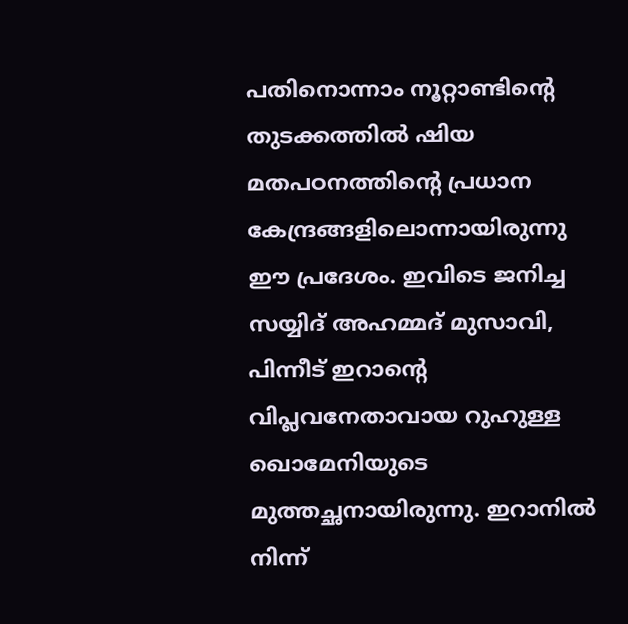പതിനൊന്നാം നൂറ്റാണ്ടിന്റെ തുടക്കത്തിൽ ഷിയ മതപഠനത്തിന്റെ പ്രധാന കേന്ദ്രങ്ങളിലൊന്നായിരുന്നു ഈ പ്രദേശം. ഇവിടെ ജനിച്ച സയ്യിദ് അഹമ്മദ് മുസാവി, പിന്നീട് ഇറാന്റെ വിപ്ലവനേതാവായ റുഹുള്ള ഖൊമേനിയുടെ മുത്തച്ഛനായിരുന്നു. ഇറാനിൽ നിന്ന്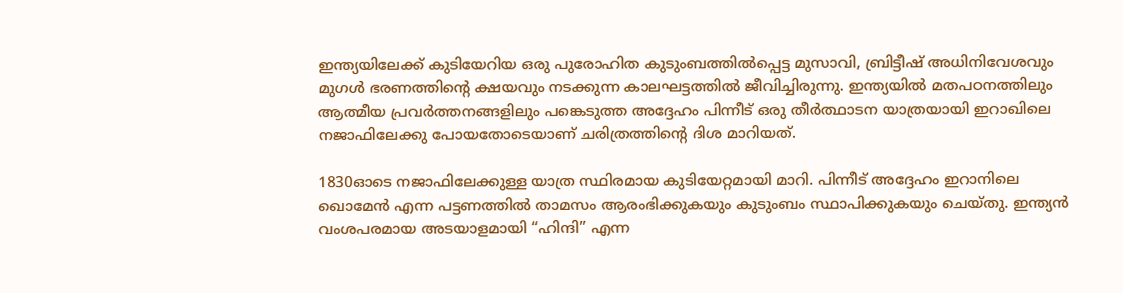ഇന്ത്യയിലേക്ക് കുടിയേറിയ ഒരു പുരോഹിത കുടുംബത്തിൽപ്പെട്ട മുസാവി, ബ്രിട്ടീഷ് അധിനിവേശവും മുഗൾ ഭരണത്തിന്റെ ക്ഷയവും നടക്കുന്ന കാലഘട്ടത്തിൽ ജീവിച്ചിരുന്നു. ഇന്ത്യയിൽ മതപഠനത്തിലും ആത്മീയ പ്രവർത്തനങ്ങളിലും പങ്കെടുത്ത അദ്ദേഹം പിന്നീട് ഒരു തീർത്ഥാടന യാത്രയായി ഇറാഖിലെ നജാഫിലേക്കു പോയതോടെയാണ് ചരിത്രത്തിന്റെ ദിശ മാറിയത്.

1830ഓടെ നജാഫിലേക്കുള്ള യാത്ര സ്ഥിരമായ കുടിയേറ്റമായി മാറി. പിന്നീട് അദ്ദേഹം ഇറാനിലെ ഖൊമേൻ എന്ന പട്ടണത്തിൽ താമസം ആരംഭിക്കുകയും കുടുംബം സ്ഥാപിക്കുകയും ചെയ്തു. ഇന്ത്യൻ വംശപരമായ അടയാളമായി “ഹിന്ദി” എന്ന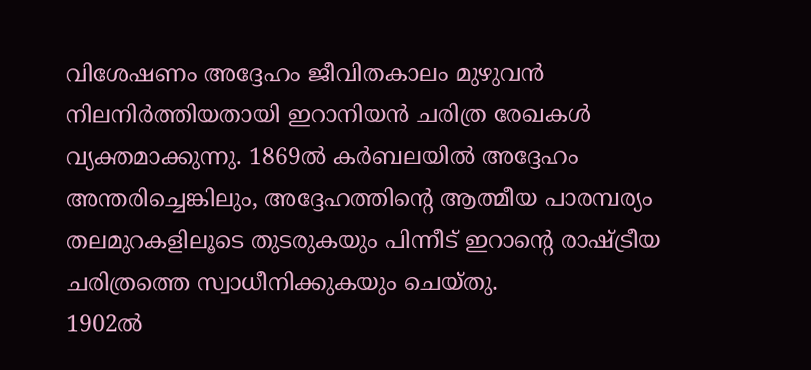വിശേഷണം അദ്ദേഹം ജീവിതകാലം മുഴുവൻ നിലനിർത്തിയതായി ഇറാനിയൻ ചരിത്ര രേഖകൾ വ്യക്തമാക്കുന്നു. 1869ൽ കർബലയിൽ അദ്ദേഹം അന്തരിച്ചെങ്കിലും, അദ്ദേഹത്തിന്റെ ആത്മീയ പാരമ്പര്യം തലമുറകളിലൂടെ തുടരുകയും പിന്നീട് ഇറാന്റെ രാഷ്ട്രീയ ചരിത്രത്തെ സ്വാധീനിക്കുകയും ചെയ്തു.
1902ൽ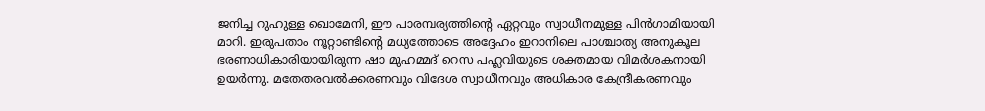ജനിച്ച റുഹുള്ള ഖൊമേനി, ഈ പാരമ്പര്യത്തിന്റെ ഏറ്റവും സ്വാധീനമുള്ള പിൻഗാമിയായി മാറി. ഇരുപതാം നൂറ്റാണ്ടിന്റെ മധ്യത്തോടെ അദ്ദേഹം ഇറാനിലെ പാശ്ചാത്യ അനുകൂല ഭരണാധികാരിയായിരുന്ന ഷാ മുഹമ്മദ് റെസ പഹ്ലവിയുടെ ശക്തമായ വിമർശകനായി ഉയർന്നു. മതേതരവൽക്കരണവും വിദേശ സ്വാധീനവും അധികാര കേന്ദ്രീകരണവും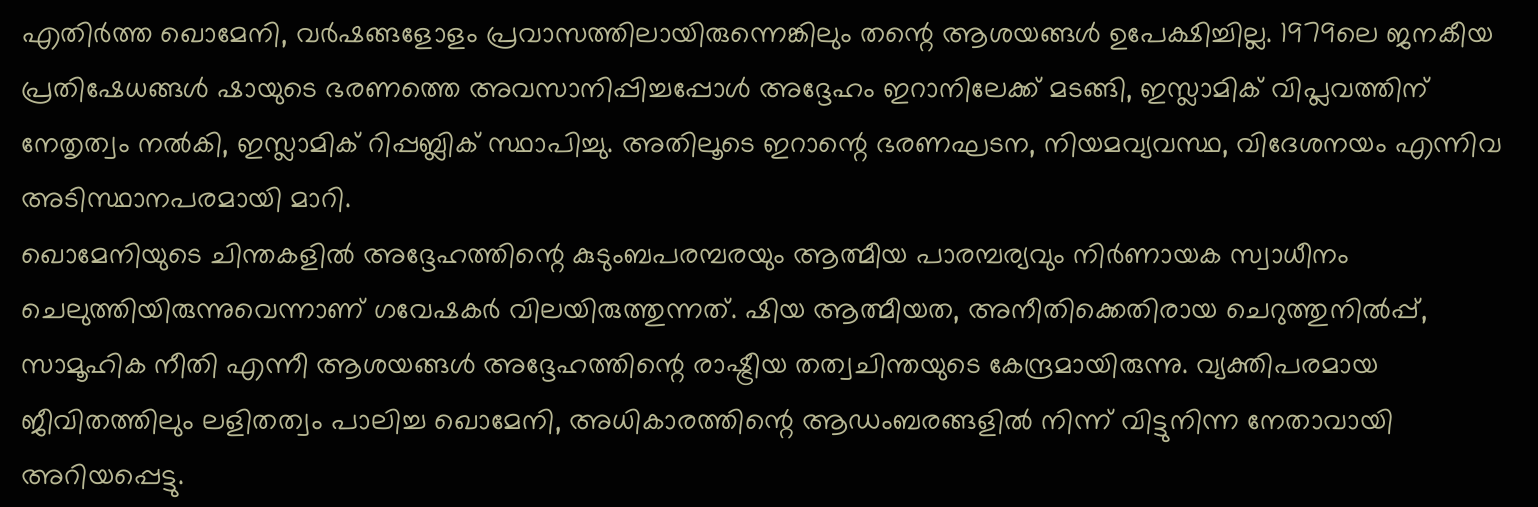എതിർത്ത ഖൊമേനി, വർഷങ്ങളോളം പ്രവാസത്തിലായിരുന്നെങ്കിലും തന്റെ ആശയങ്ങൾ ഉപേക്ഷിച്ചില്ല. 1979ലെ ജനകീയ പ്രതിഷേധങ്ങൾ ഷായുടെ ഭരണത്തെ അവസാനിപ്പിച്ചപ്പോൾ അദ്ദേഹം ഇറാനിലേക്ക് മടങ്ങി, ഇസ്ലാമിക് വിപ്ലവത്തിന് നേതൃത്വം നൽകി, ഇസ്ലാമിക് റിപ്പബ്ലിക് സ്ഥാപിച്ചു. അതിലൂടെ ഇറാന്റെ ഭരണഘടന, നിയമവ്യവസ്ഥ, വിദേശനയം എന്നിവ അടിസ്ഥാനപരമായി മാറി.
ഖൊമേനിയുടെ ചിന്തകളിൽ അദ്ദേഹത്തിന്റെ കുടുംബപരമ്പരയും ആത്മീയ പാരമ്പര്യവും നിർണായക സ്വാധീനം ചെലുത്തിയിരുന്നുവെന്നാണ് ഗവേഷകർ വിലയിരുത്തുന്നത്. ഷിയ ആത്മീയത, അനീതിക്കെതിരായ ചെറുത്തുനിൽപ്പ്, സാമൂഹിക നീതി എന്നീ ആശയങ്ങൾ അദ്ദേഹത്തിന്റെ രാഷ്ട്രീയ തത്വചിന്തയുടെ കേന്ദ്രമായിരുന്നു. വ്യക്തിപരമായ ജീവിതത്തിലും ലളിതത്വം പാലിച്ച ഖൊമേനി, അധികാരത്തിന്റെ ആഡംബരങ്ങളിൽ നിന്ന് വിട്ടുനിന്ന നേതാവായി അറിയപ്പെട്ടു.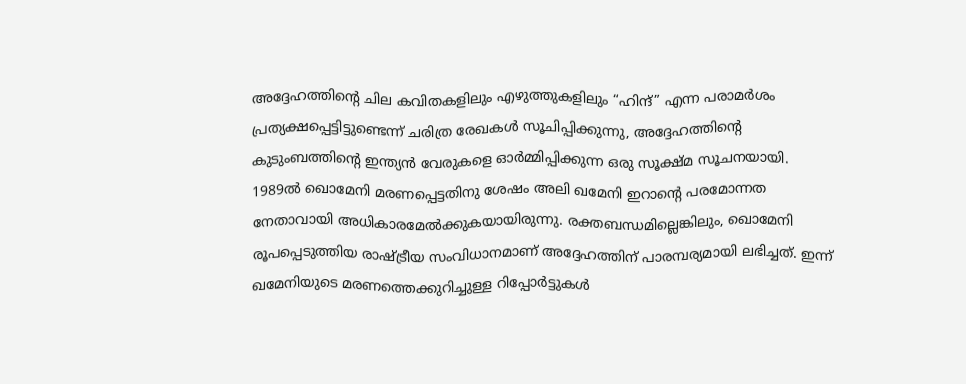അദ്ദേഹത്തിന്റെ ചില കവിതകളിലും എഴുത്തുകളിലും “ഹിന്ദ്” എന്ന പരാമർശം പ്രത്യക്ഷപ്പെട്ടിട്ടുണ്ടെന്ന് ചരിത്ര രേഖകൾ സൂചിപ്പിക്കുന്നു, അദ്ദേഹത്തിന്റെ കുടുംബത്തിന്റെ ഇന്ത്യൻ വേരുകളെ ഓർമ്മിപ്പിക്കുന്ന ഒരു സൂക്ഷ്മ സൂചനയായി.
1989ൽ ഖൊമേനി മരണപ്പെട്ടതിനു ശേഷം അലി ഖമേനി ഇറാന്റെ പരമോന്നത നേതാവായി അധികാരമേൽക്കുകയായിരുന്നു. രക്തബന്ധമില്ലെങ്കിലും, ഖൊമേനി രൂപപ്പെടുത്തിയ രാഷ്ട്രീയ സംവിധാനമാണ് അദ്ദേഹത്തിന് പാരമ്പര്യമായി ലഭിച്ചത്. ഇന്ന് ഖമേനിയുടെ മരണത്തെക്കുറിച്ചുള്ള റിപ്പോർട്ടുകൾ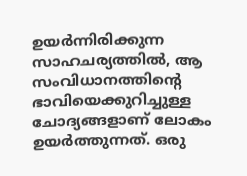ഉയർന്നിരിക്കുന്ന സാഹചര്യത്തിൽ, ആ സംവിധാനത്തിന്റെ ഭാവിയെക്കുറിച്ചുള്ള ചോദ്യങ്ങളാണ് ലോകം ഉയർത്തുന്നത്. ഒരു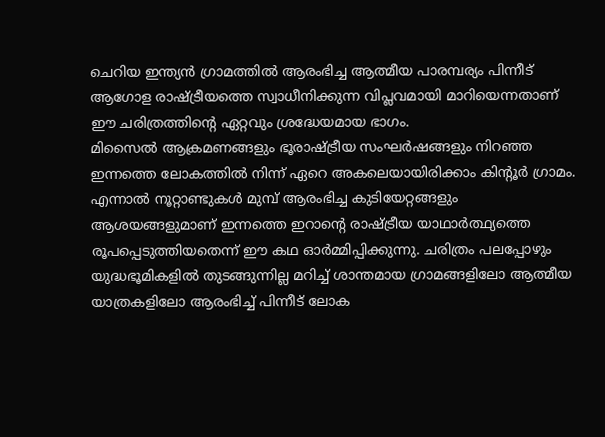ചെറിയ ഇന്ത്യൻ ഗ്രാമത്തിൽ ആരംഭിച്ച ആത്മീയ പാരമ്പര്യം പിന്നീട് ആഗോള രാഷ്ട്രീയത്തെ സ്വാധീനിക്കുന്ന വിപ്ലവമായി മാറിയെന്നതാണ് ഈ ചരിത്രത്തിന്റെ ഏറ്റവും ശ്രദ്ധേയമായ ഭാഗം.
മിസൈൽ ആക്രമണങ്ങളും ഭൂരാഷ്ട്രീയ സംഘർഷങ്ങളും നിറഞ്ഞ ഇന്നത്തെ ലോകത്തിൽ നിന്ന് ഏറെ അകലെയായിരിക്കാം കിന്റൂർ ഗ്രാമം. എന്നാൽ നൂറ്റാണ്ടുകൾ മുമ്പ് ആരംഭിച്ച കുടിയേറ്റങ്ങളും ആശയങ്ങളുമാണ് ഇന്നത്തെ ഇറാന്റെ രാഷ്ട്രീയ യാഥാർത്ഥ്യത്തെ രൂപപ്പെടുത്തിയതെന്ന് ഈ കഥ ഓർമ്മിപ്പിക്കുന്നു. ചരിത്രം പലപ്പോഴും യുദ്ധഭൂമികളിൽ തുടങ്ങുന്നില്ല മറിച്ച് ശാന്തമായ ഗ്രാമങ്ങളിലോ ആത്മീയ യാത്രകളിലോ ആരംഭിച്ച് പിന്നീട് ലോക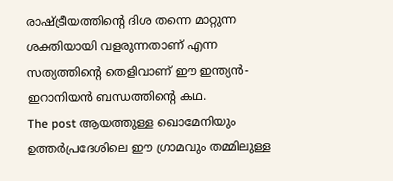രാഷ്ട്രീയത്തിന്റെ ദിശ തന്നെ മാറ്റുന്ന ശക്തിയായി വളരുന്നതാണ് എന്ന സത്യത്തിന്റെ തെളിവാണ് ഈ ഇന്ത്യൻ-ഇറാനിയൻ ബന്ധത്തിന്റെ കഥ.
The post ആയത്തുള്ള ഖൊമേനിയും ഉത്തർപ്രദേശിലെ ഈ ഗ്രാമവും തമ്മിലുള്ള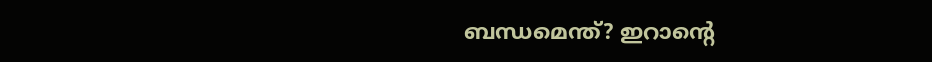ബന്ധമെന്ത്? ഇറാന്റെ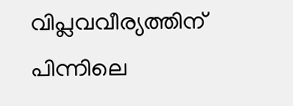വിപ്ലവവീര്യത്തിന് പിന്നിലെ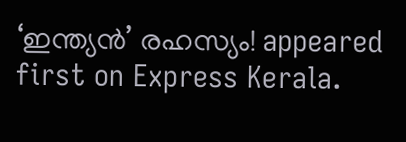‘ഇന്ത്യൻ’ രഹസ്യം! appeared first on Express Kerala.